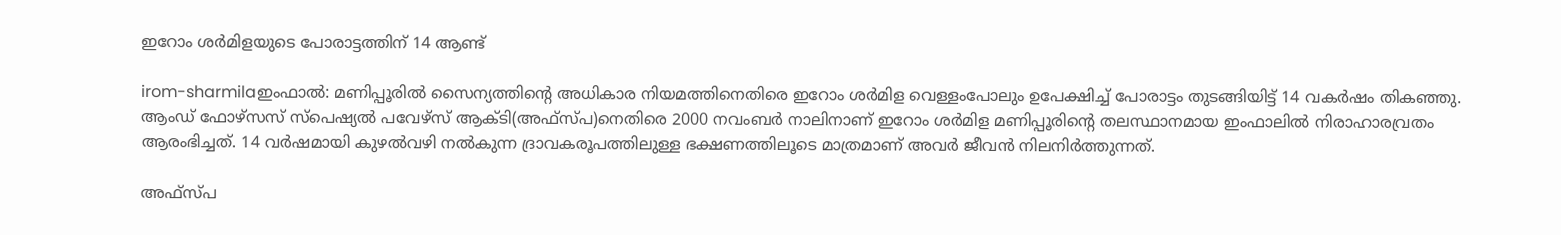ഇറോം ശര്‍മിളയുടെ പോരാട്ടത്തിന് 14 ആണ്ട്

irom-sharmilaഇംഫാല്‍: മണിപ്പൂരില്‍ സൈന്യത്തിന്റെ അധികാര നിയമത്തിനെതിരെ ഇറോം ശര്‍മിള വെള്ളംപോലും ഉപേക്ഷിച്ച് പോരാട്ടം തുടങ്ങിയിട്ട് 14 വകര്‍ഷം തികഞ്ഞു. ആംഡ് ഫോഴ്‌സസ് സ്‌പെഷ്യല്‍ പവേഴ്‌സ് ആക്ടി(അഫ്‌സ്പ)നെതിരെ 2000 നവംബര്‍ നാലിനാണ് ഇറോം ശര്‍മിള മണിപ്പൂരിന്റെ തലസ്ഥാനമായ ഇംഫാലില്‍ നിരാഹാരവ്രതം ആരംഭിച്ചത്. 14 വര്‍ഷമായി കുഴല്‍വഴി നല്‍കുന്ന ദ്രാവകരൂപത്തിലുള്ള ഭക്ഷണത്തിലൂടെ മാത്രമാണ് അവര്‍ ജീവന്‍ നിലനിര്‍ത്തുന്നത്.

അഫ്‌സ്പ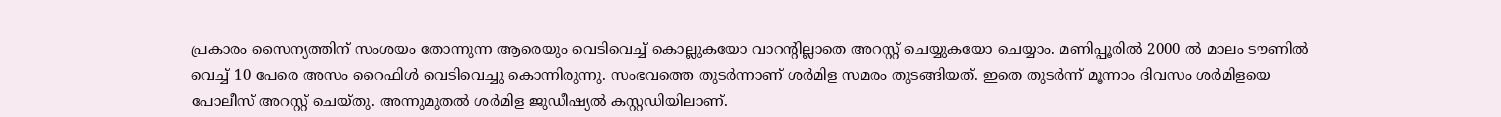പ്രകാരം സൈന്യത്തിന് സംശയം തോന്നുന്ന ആരെയും വെടിവെച്ച് കൊല്ലുകയോ വാറന്റില്ലാതെ അറസ്റ്റ് ചെയ്യുകയോ ചെയ്യാം. മണിപ്പൂരില്‍ 2000 ല്‍ മാലം ടൗണില്‍ വെച്ച് 10 പേരെ അസം റൈഫിള്‍ വെടിവെച്ചു കൊന്നിരുന്നു. സംഭവത്തെ തുടര്‍ന്നാണ് ശര്‍മിള സമരം തുടങ്ങിയത്. ഇതെ തുടര്‍ന്ന് മൂന്നാം ദിവസം ശര്‍മിളയെ പോലീസ് അറസ്റ്റ് ചെയ്തു. അന്നുമുതല്‍ ശര്‍മിള ജുഡീഷ്യല്‍ കസ്റ്റഡിയിലാണ്.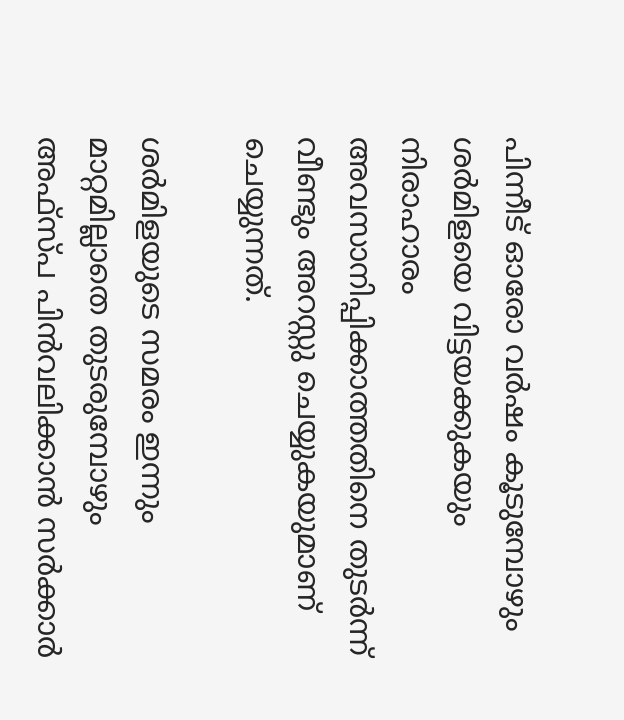പിന്നീട് ഓരോ വര്‍ഷം കൂടുമ്പോഴും ശര്‍മിളയെ വിട്ടയക്കുകയും നിരാഹാരം അവസാനിപ്പിക്കാത്തതിനെ തുടര്‍ന്ന് വീണ്ടും അറസ്റ്റു ചെയ്യുകയുമാണ് ചെയ്യുന്നത്.

ശര്‍മിളയുടെ സമരം ഇന്നും മാറ്റമില്ലാതെ തുടരുമ്പോഴും അഫ്‌സ്പ പിന്‍വലിക്കാന്‍ സര്‍ക്കാര്‍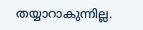തയ്യാറാകുന്നില്ല.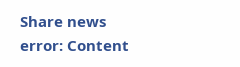Share news
error: Content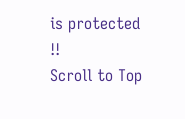is protected !!
Scroll to Top